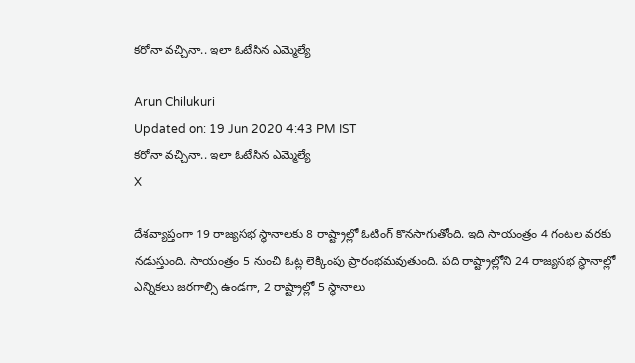కరోనా వచ్చినా.. ఇలా ఓటేసిన ఎమ్మెల్యే

Arun Chilukuri
Updated on: 19 Jun 2020 4:43 PM IST
కరోనా వచ్చినా.. ఇలా ఓటేసిన ఎమ్మెల్యే
X

దేశవ్యాప్తంగా 19 రాజ్యసభ స్థానాలకు 8 రాష్ట్రాల్లో ఓటింగ్ కొనసాగుతోంది. ఇది సాయంత్రం 4 గంటల వరకు నడుస్తుంది. సాయంత్రం 5 నుంచి ఓట్ల లెక్కింపు ప్రారంభమవుతుంది. పది రాష్ట్రాల్లోని 24 రాజ్యసభ స్థానాల్లో ఎన్నికలు జరగాల్సి ఉండగా, 2 రాష్ట్రాల్లో 5 స్థానాలు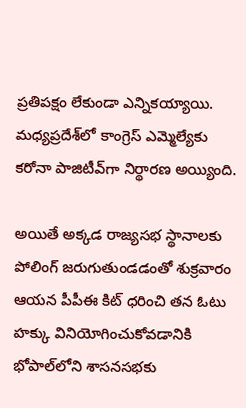ప్రతిపక్షం లేకుండా ఎన్నికయ్యాయి. మధ్యప్రదేశ్‌లో కాంగ్రెస్‌ ఎమ్మెల్యేకు కరోనా పాజిటీవ్‌గా నిర్థారణ అయ్యింది.

అయితే అక్కడ రాజ్యసభ స్థానాలకు పోలింగ్‌ జరుగుతుండడంతో శుక్రవారం ఆయన పీపీఈ కిట్‌ ధరించి తన ఓటు హక్కు వినియోగించుకోవడానికి భోపాల్‌లోని శాసనసభకు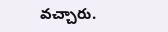వచ్చారు.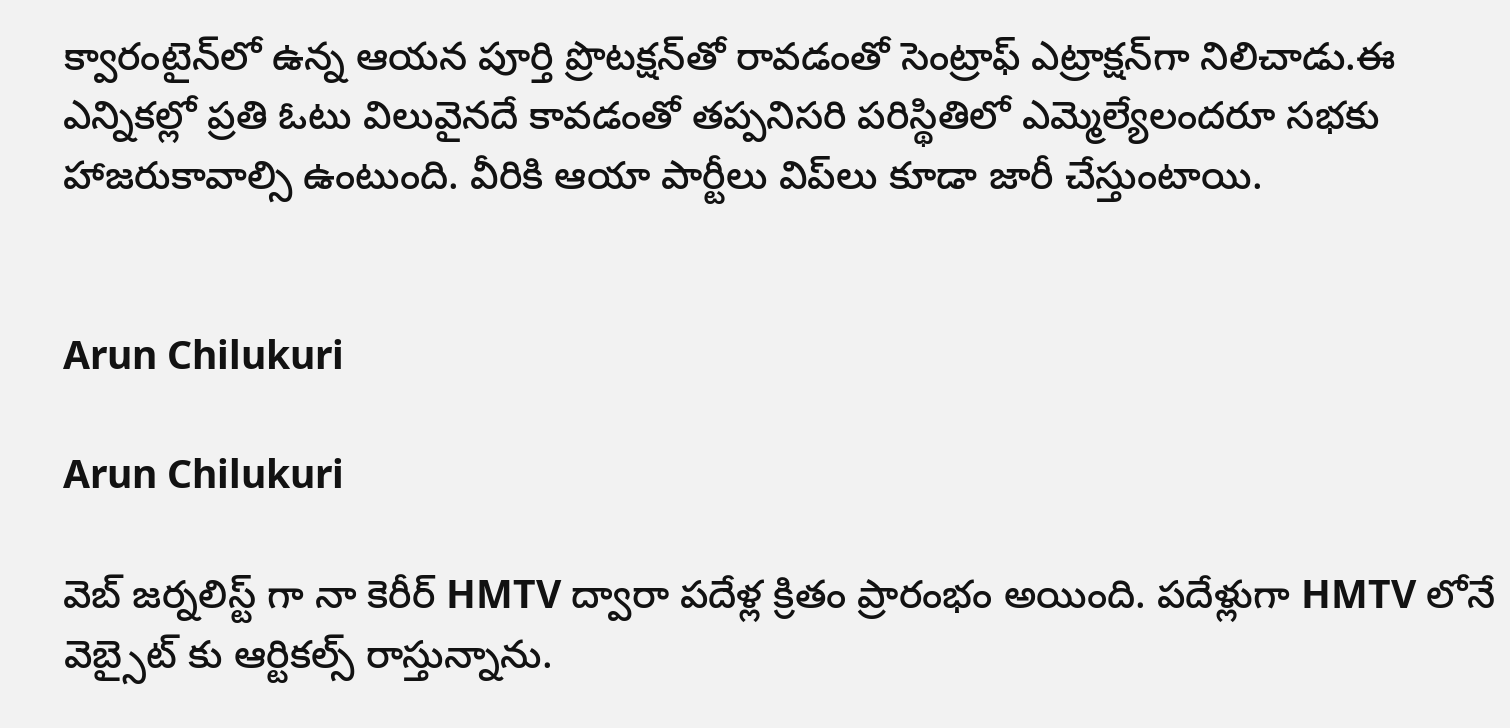క్వారంటైన్‌లో ఉన్న ఆయన పూర్తి ప్రొటక్షన్‌తో రావ‌డంతో సెంట్రాఫ్ ఎట్రాక్షన్‌గా నిలిచాడు.ఈ ఎన్నికల్లో ప్రతి ఓటు విలువైనదే కావడంతో తప్పనిసరి పరిస్థితిలో ఎమ్మెల్యేలందరూ సభకు హాజరుకావాల్సి ఉంటుంది. వీరికి ఆయా పార్టీలు విప్‌లు కూడా జారీ చేస్తుంటాయి.


Arun Chilukuri

Arun Chilukuri

వెబ్ జర్నలిస్ట్ గా నా కెరీర్ HMTV ద్వారా పదేళ్ల క్రితం ప్రారంభం అయింది. పదేళ్లుగా HMTV లోనే వెబ్సైట్ కు ఆర్టికల్స్ రాస్తున్నాను.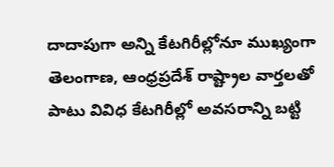దాదాపుగా అన్ని కేటగిరీల్లోనూ ముఖ్యంగా తెలంగాణ, ఆంధ్రప్రదేశ్ రాష్ట్రాల వార్తలతో పాటు వివిధ కేటగిరీల్లో అవసరాన్ని బట్టి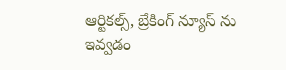ఆర్టికల్స్, బ్రేకింగ్ న్యూస్ ను ఇవ్వడం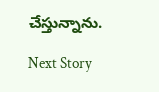చేస్తున్నాను.

Next Story